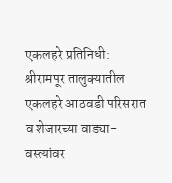एकलहरे प्रतिनिधी: श्रीरामपूर तालुक्यातील एकलहरे आठवडी परिसरात व शेजारच्या वाड्या-वस्त्यांवर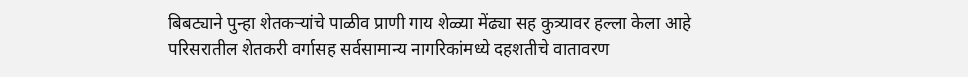बिबट्याने पुन्हा शेतकऱ्यांचे पाळीव प्राणी गाय शेळ्या मेंढ्या सह कुत्र्यावर हल्ला केला आहे
परिसरातील शेतकरी वर्गासह सर्वसामान्य नागरिकांमध्ये दहशतीचे वातावरण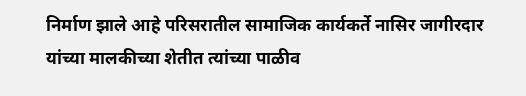निर्माण झाले आहे परिसरातील सामाजिक कार्यकर्ते नासिर जागीरदार यांच्या मालकीच्या शेतीत त्यांच्या पाळीव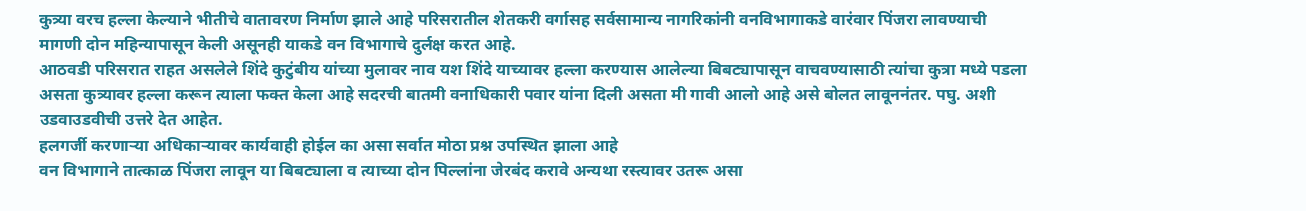कुत्र्या वरच हल्ला केल्याने भीतीचे वातावरण निर्माण झाले आहे परिसरातील शेतकरी वर्गासह सर्वसामान्य नागरिकांनी वनविभागाकडे वारंवार पिंजरा लावण्याची मागणी दोन महिन्यापासून केली असूनही याकडे वन विभागाचे दुर्लक्ष करत आहे.
आठवडी परिसरात राहत असलेले शिंदे कुटुंबीय यांच्या मुलावर नाव यश शिंदे याच्यावर हल्ला करण्यास आलेल्या बिबट्यापासून वाचवण्यासाठी त्यांचा कुत्रा मध्ये पडला असता कुत्र्यावर हल्ला करून त्याला फक्त केला आहे सदरची बातमी वनाधिकारी पवार यांना दिली असता मी गावी आलो आहे असे बोलत लावूननंतर. पघु. अशी उडवाउडवीची उत्तरे देत आहेत.
हलगर्जी करणाऱ्या अधिकाऱ्यावर कार्यवाही होईल का असा सर्वात मोठा प्रश्न उपस्थित झाला आहे
वन विभागाने तात्काळ पिंजरा लावून या बिबट्याला व त्याच्या दोन पिल्लांना जेरबंद करावे अन्यथा रस्त्यावर उतरू असा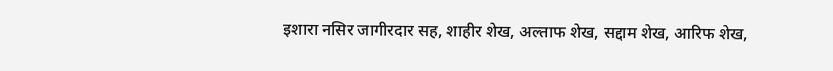इशारा नसिर जागीरदार सह, शाहीर शेख, अल्ताफ शेख, सद्दाम शेख, आरिफ शेख,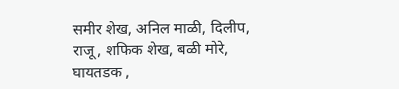समीर शेख, अनिल माळी, दिलीप, राजू, शफिक शेख, बळी मोरे, घायतडक ,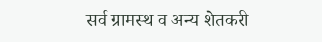सर्व ग्रामस्थ व अन्य शेतकरी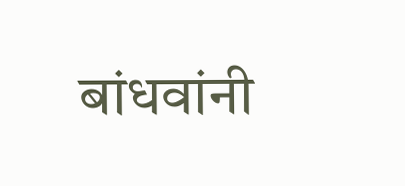बांधवांनी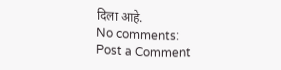दिला आहे.
No comments:
Post a Comment